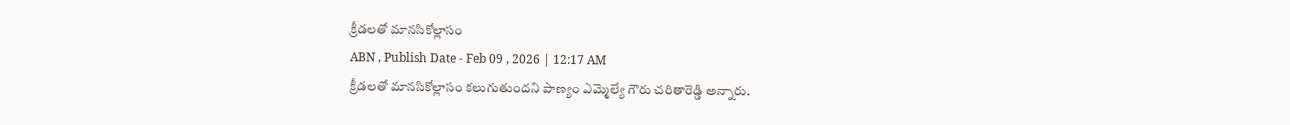క్రీడలతో మానసికోల్లాసం
ABN , Publish Date - Feb 09 , 2026 | 12:17 AM
క్రీడలతో మానసికోల్లాసం కలుగుతుందని పాణ్యం ఎమ్మెల్యే గౌరు చరితారెడ్డి అన్నారు.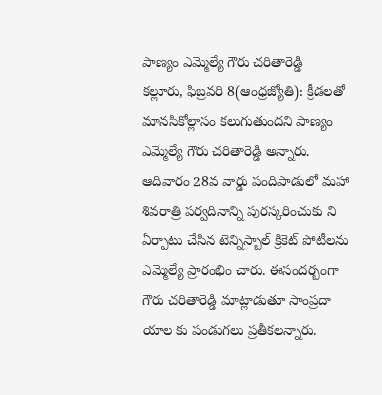పాణ్యం ఎమ్మెల్యే గౌరు చరితారెడ్డి
కల్లూరు, ఫిబ్రవరి 8(ఆంధ్రజ్యోతి): క్రీడలతో మానసికోల్లాసం కలుగుతుందని పాణ్యం ఎమ్మెల్యే గౌరు చరితారెడ్డి అన్నారు. ఆదివారం 28వ వార్డు పందిపాడులో మహా శివరాత్రి పర్వదినాన్ని పురస్కరించుకు ని ఏర్పాటు చేసిన టెన్నిస్బాల్ క్రికెట్ పోటీలను ఎమ్మెల్యే ప్రారంభిం చారు. ఈసందర్బంగా గౌరు చరితారెడ్డి మాట్లాడుతూ సాంప్రదా యాల కు పండుగలు ప్రతీకలన్నారు.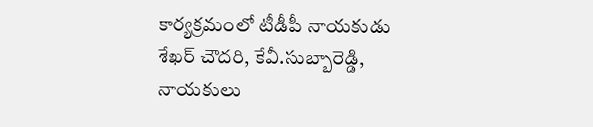కార్యక్రమంలో టీడీపీ నాయకుడు శేఖర్ చౌదరి, కేవీ.సుబ్బారెడ్డి, నాయకులు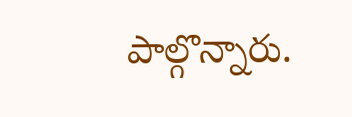పాల్గొన్నారు.